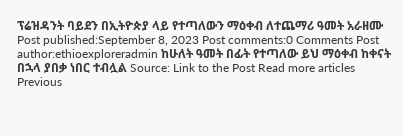ፕሬዝዳንት ባይደን በኢትዮጵያ ላይ የተጣለውን ማዕቀብ ለተጨማሪ ዓመት አራዘሙ Post published:September 8, 2023 Post comments:0 Comments Post author:ethioexploreradmin ከሁለት ዓመት በፊት የተጣለው ይህ ማዕቀብ ከቀናት በኋላ ያበቃ ነበር ተብሏል Source: Link to the Post Read more articles Previous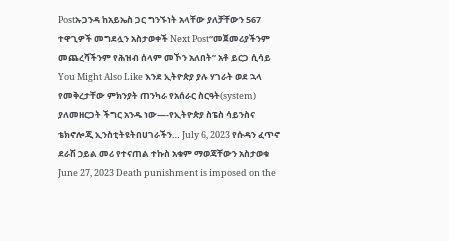Postኡጋንዳ ከአይኤስ ጋር ግንኙነት አላቸው ያለቻቸውን 567 ተዋጊዎች መግደሏን አስታወቀች Next Post“መጀመሪያችንም መጨረሻችንም የሕዝብ ሰላም መኾን አለበት” አቶ ይርጋ ሲሳይ You Might Also Like እንደ ኢትዮጵያ ያሉ ሃገራት ወደ ኋላ የመቅረታቸው ምክንያት ጠንካራ የአሰራር ስርዓት(system) ያለመዘርጋት ችግር አንዱ ነው—-የኢትዮጵያ ስፔስ ሳይንስና ቴክኖሎጂ ኢንስቲትዩትበሀገራችን… July 6, 2023 የሱዳን ፈጥኖ ደራሽ ኃይል መሪ የተናጠል ተኩስ አቁም ማወጃቸውን አስታወቁ June 27, 2023 Death punishment is imposed on the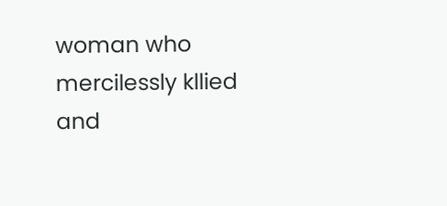woman who mercilessly kllied and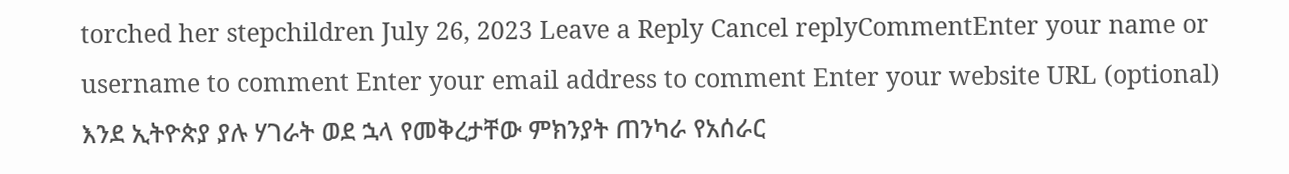torched her stepchildren July 26, 2023 Leave a Reply Cancel replyCommentEnter your name or username to comment Enter your email address to comment Enter your website URL (optional)
እንደ ኢትዮጵያ ያሉ ሃገራት ወደ ኋላ የመቅረታቸው ምክንያት ጠንካራ የአሰራር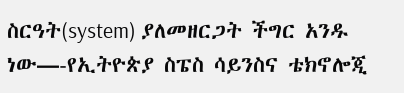ስርዓት(system) ያለመዘርጋት ችግር አንዱ ነው—-የኢትዮጵያ ስፔስ ሳይንስና ቴክኖሎጂ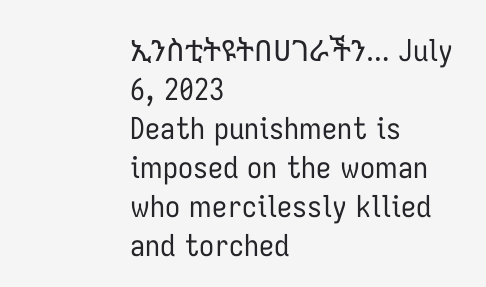ኢንስቲትዩትበሀገራችን… July 6, 2023
Death punishment is imposed on the woman who mercilessly kllied and torched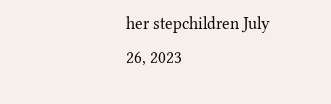her stepchildren July 26, 2023